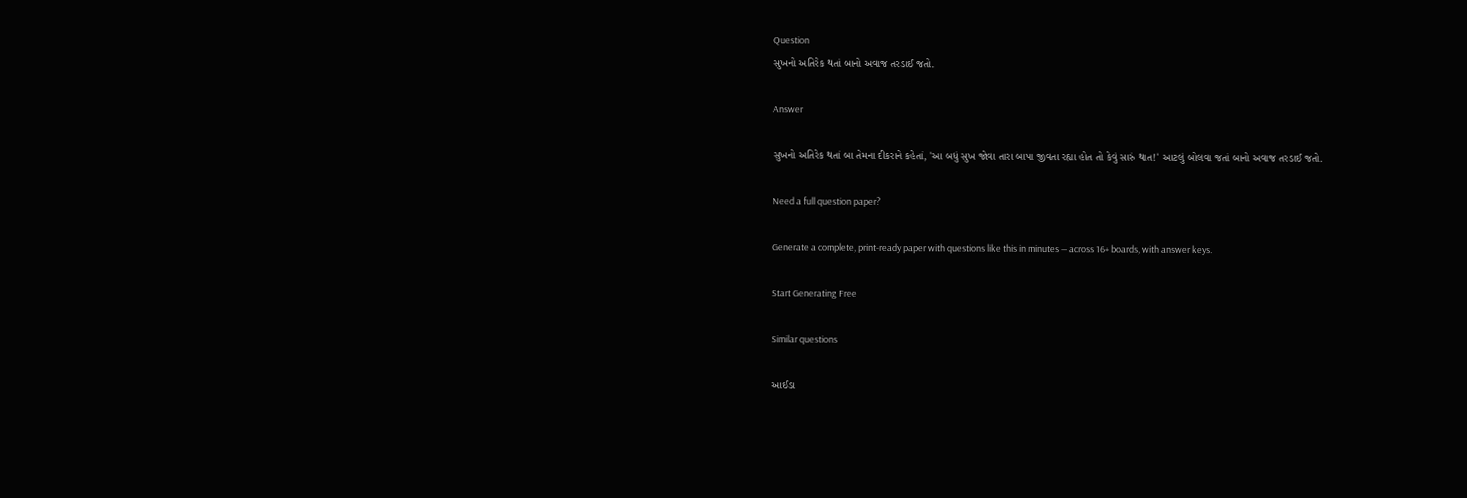Question
સુખનો અતિરેક થતાં બાનો અવાજ તરડાઈ જતો.

Answer

સુખનો અતિરેક થતાં બા તેમના દીકરાને કહેતાં, 'આ બધું સુખ જોવા તારા બાપા જીવતા રહ્યા હોત તો કેવું સારું થાત!' આટલું બોલવા જતાં બાનો અવાજ તરડાઈ જતો.

Need a full question paper?

Generate a complete, print-ready paper with questions like this in minutes — across 16+ boards, with answer keys.

Start Generating Free

Similar questions

આઈડા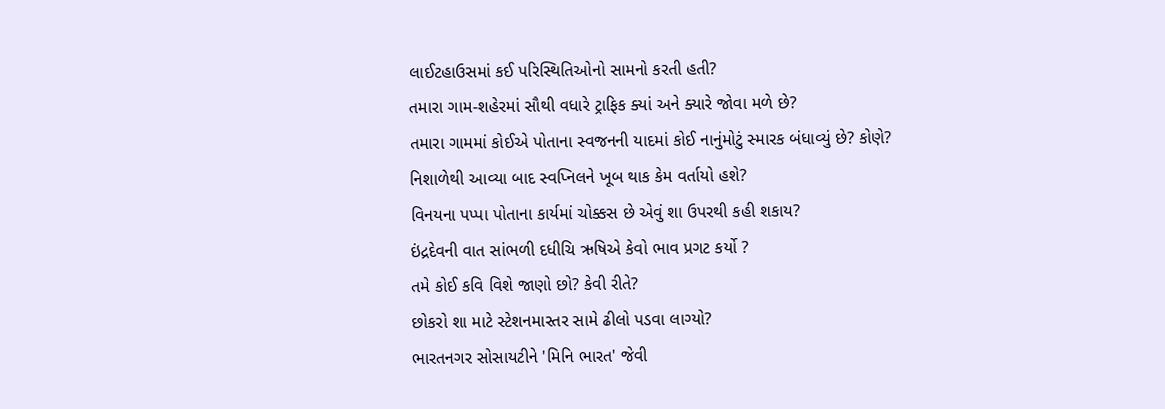લાઈટહાઉસમાં કઈ પરિસ્થિતિઓનો સામનો કરતી હતી?
તમારા ગામ-શહેરમાં સૌથી વધારે ટ્રાફિક ક્યાં અને ક્યારે જોવા મળે છે?
તમારા ગામમાં કોઈએ પોતાના સ્વજનની યાદમાં કોઈ નાનુંમોટું સ્મારક બંધાવ્યું છે? કોણે?
નિશાળેથી આવ્યા બાદ સ્વપ્નિલને ખૂબ થાક કેમ વર્તાયો હશે?
વિનયના પપ્પા પોતાના કાર્યમાં ચોક્કસ છે એવું શા ઉપરથી કહી શકાય?
ઇંદ્રદેવની વાત સાંભળી દધીચિ ઋષિએ કેવો ભાવ પ્રગટ કર્યો ?
તમે કોઈ કવિ વિશે જાણો છો? કેવી રીતે?
છોકરો શા માટે સ્ટેશનમાસ્તર સામે ઢીલો પડવા લાગ્યો?
ભારતનગર સોસાયટીને 'મિનિ ભારત' જેવી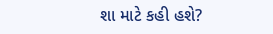શા માટે કહી હશે?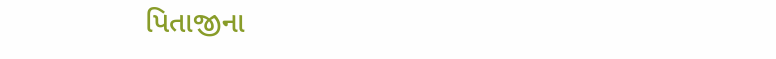પિતાજીના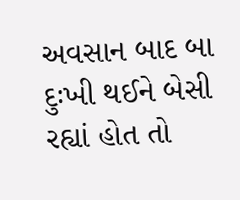અવસાન બાદ બા દુઃખી થઈને બેસી રહ્યાં હોત તો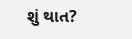શું થાત?